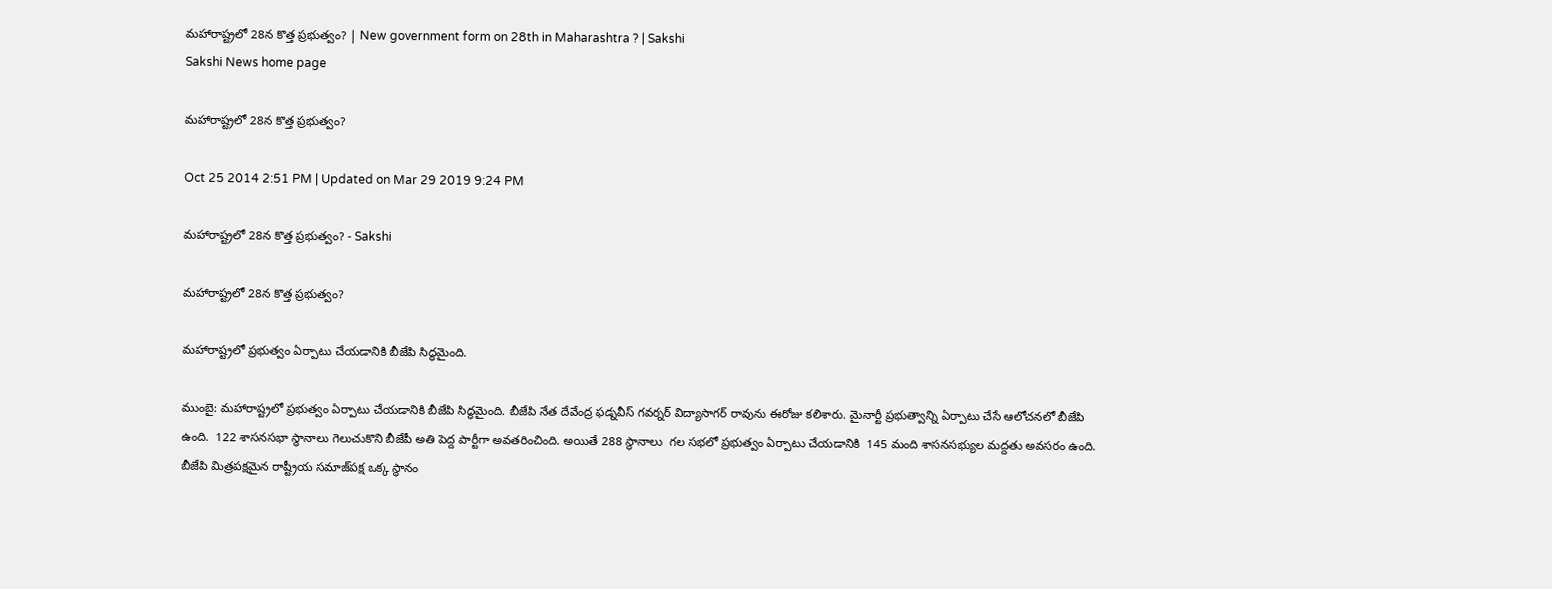మహారాష్ట్రలో 28న కొత్త ప్రభుత్వం? | New government form on 28th in Maharashtra ? | Sakshi
Sakshi News home page

మహారాష్ట్రలో 28న కొత్త ప్రభుత్వం?

Oct 25 2014 2:51 PM | Updated on Mar 29 2019 9:24 PM

మహారాష్ట్రలో 28న కొత్త ప్రభుత్వం? - Sakshi

మహారాష్ట్రలో 28న కొత్త ప్రభుత్వం?

మహారాష్ట్రలో ప్రభుత్వం ఏర్పాటు చేయడానికి బీజేపి సిద్ధమైంది.

ముంబై: మహారాష్ట్రలో ప్రభుత్వం ఏర్పాటు చేయడానికి బీజేపి సిద్ధమైంది. బీజేపి నేత దేవేంద్ర ఫడ్నవీస్ గవర్నర్ విద్యాసాగర్ రావును ఈరోజు కలిశారు. మైనార్టీ ప్రభుత్వాన్ని ఏర్పాటు చేసే ఆలోచనలో బీజేపి ఉంది.  122 శాసనసభా స్థానాలు గెలుచుకొని బీజేపీ అతి పెద్ద పార్టీగా అవతరించింది. అయితే 288 స్థానాలు  గల సభలో ప్రభుత్వం ఏర్పాటు చేయడానికి  145 మంది శాసనసభ్యుల మద్దతు అవసరం ఉంది. బీజేపి మిత్రపక్షమైన రాష్ట్రీయ సమాజ్‌పక్ష ఒక్క స్థానం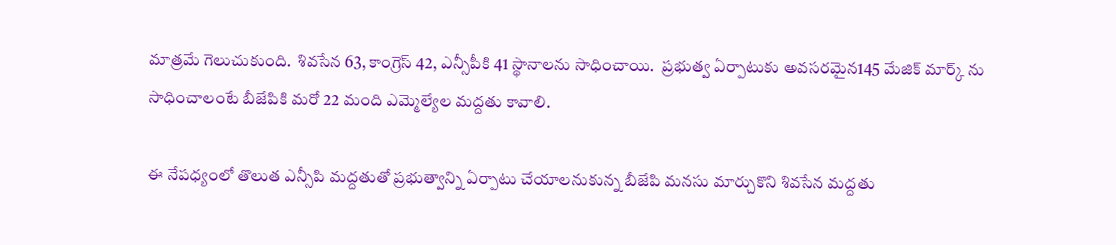మాత్రమే గెలుచుకుంది.  శివసేన 63, కాంగ్రెస్‌ 42, ఎన్సీపీకి 41 స్థానాలను సాధించాయి.  ప్రభుత్వ ఏర్పాటుకు అవసరమైన145 మేజిక్ మార్క్ ను సాధించాలంటే బీజేపికి మరో 22 మంది ఎమ్మెల్యేల మద్దతు కావాలి.

ఈ నేపధ్యంలో తొలుత ఎన్సీపి మద్దతుతో ప్రభుత్వాన్ని ఏర్పాటు చేయాలనుకున్న బీజేపి మనసు మార్చుకొని శివసేన మద్దతు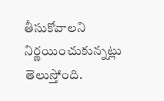తీసుకోవాలని నిర్ణయించుకున్నట్లు తెలుస్తోంది.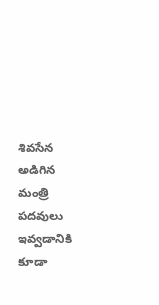శివసేన అడిగిన మంత్రి పదవులు ఇవ్వడానికి కూడా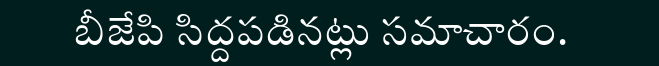బీజేపి సిద్దపడినట్లు సమాచారం.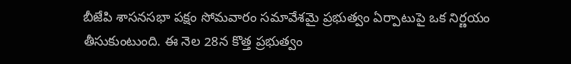బీజేపి శాసనసభా పక్షం సోమవారం సమావేశమై ప్రభుత్వం ఏర్పాటుపై ఒక నిర్ణయం తీసుకుంటుంది. ఈ నెల 28న కొత్త ప్రభుత్వం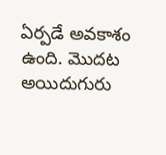ఏర్పడే అవకాశం ఉంది. మొదట అయిదుగురు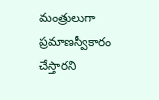మంత్రులుగా ప్రమాణస్వీకారం చేస్తారని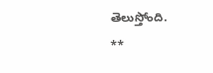తెలుస్తోంది.
**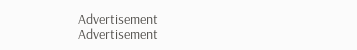Advertisement
Advertisement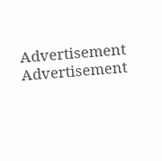Advertisement
Advertisement